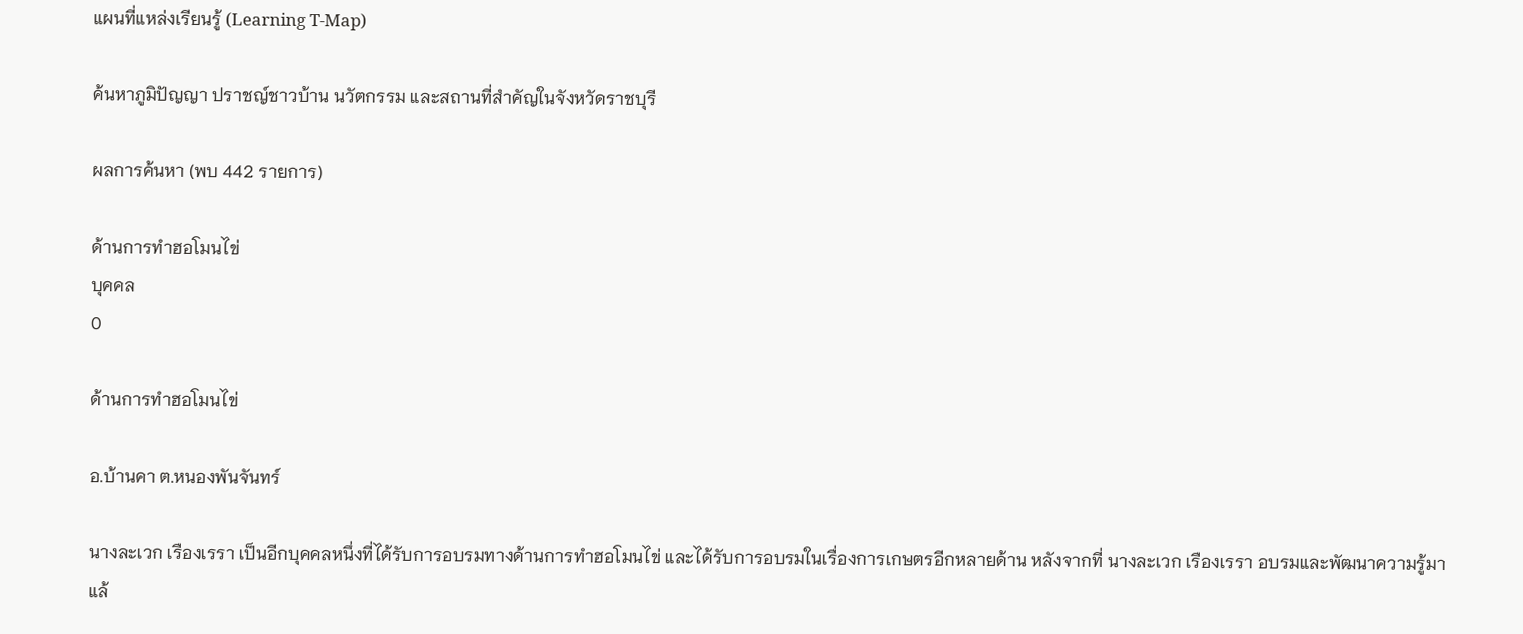แผนที่แหล่งเรียนรู้ (Learning T-Map)

ค้นหาภูมิปัญญา ปราชญ์ชาวบ้าน นวัตกรรม และสถานที่สำคัญในจังหวัดราชบุรี

ผลการค้นหา (พบ 442 รายการ)

ด้านการทำฮอโมนไข่
บุคคล
0

ด้านการทำฮอโมนไข่

อ.บ้านคา ต.หนองพันจันทร์

นางละเวก เรืองเรรา เป็นอีกบุคคลหนึ่งที่ได้รับการอบรมทางด้านการทำฮอโมนไข่ และได้รับการอบรมในเรื่องการเกษตรอีกหลายด้าน หลังจากที่ นางละเวก เรืองเรรา อบรมและพัฒนาความรู้มาแล้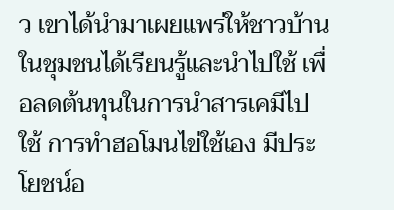ว เขาได้นำมาเผยแพร่ให้ชาวบ้านในชุมชนได้เรียนรู้และนำไปใช้ เพื่อลดต้นทุนในการนำสารเคมีไปใช้ การทำฮอโมนไข่ใช้เอง มีประโยชน์อ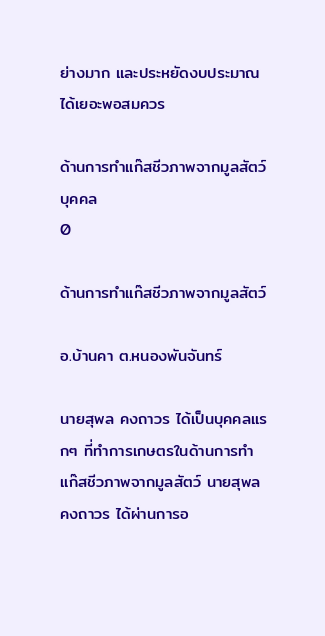ย่างมาก และประหยัดงบประมาณได้เยอะพอสมควร

ด้านการทำแก๊สชีวภาพจากมูลสัตว์
บุคคล
0

ด้านการทำแก๊สชีวภาพจากมูลสัตว์

อ.บ้านคา ต.หนองพันจันทร์

นายสุพล คงถาวร ได้เป็นบุคคลแรกๆ ที่ทำการเกษตรในด้านการทำแก๊สชีวภาพจากมูลสัตว์ นายสุพล คงถาวร ได้ผ่านการอ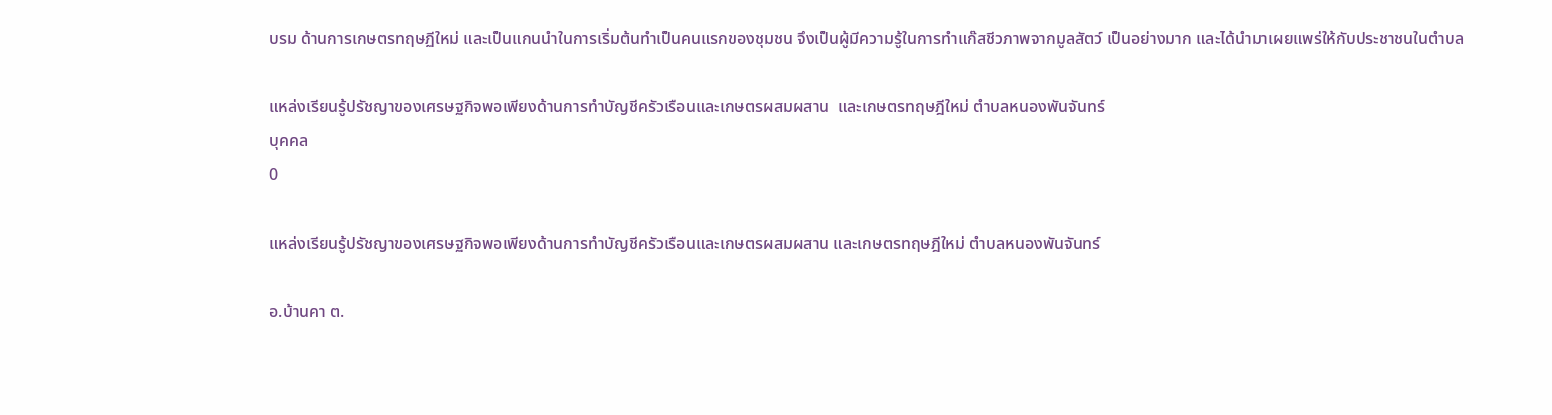บรม ด้านการเกษตรทฤษฏีใหม่ และเป็นแกนนำในการเริ่มต้นทำเป็นคนแรกของชุมชน จึงเป็นผู้มีความรู้ในการทำแก๊สชีวภาพจากมูลสัตว์ เป็นอย่างมาก และได้นำมาเผยแพร่ให้กับประชาชนในตำบล

แหล่งเรียนรู้ปรัชญาของเศรษฐกิจพอเพียงด้านการทำบัญชีครัวเรือนและเกษตรผสมผสาน  และเกษตรทฤษฎีใหม่ ตำบลหนองพันจันทร์
บุคคล
0

แหล่งเรียนรู้ปรัชญาของเศรษฐกิจพอเพียงด้านการทำบัญชีครัวเรือนและเกษตรผสมผสาน และเกษตรทฤษฎีใหม่ ตำบลหนองพันจันทร์

อ.บ้านคา ต.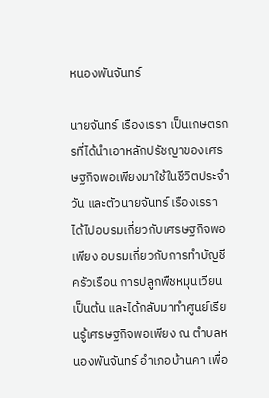หนองพันจันทร์

นายจันทร์ เรืองเรรา เป็นเกษตรกรที่ได้นำเอาหลักปรัชญาของเศรษฐกิจพอเพียงมาใช้ในชีวิตประจำวัน และตัวนายจันทร์ เรืองเรรา ได้ไปอบรมเกี่ยวกับเศรษฐกิจพอเพียง อบรมเกี่ยวกับการทำบัญชีครัวเรือน การปลูกพืชหมุนเวียน เป็นต้น และได้กลับมาทำศูนย์เรียนรู้เศรษฐกิจพอเพียง ณ ตำบลหนองพันจันทร์ อำเภอบ้านคา เพื่อ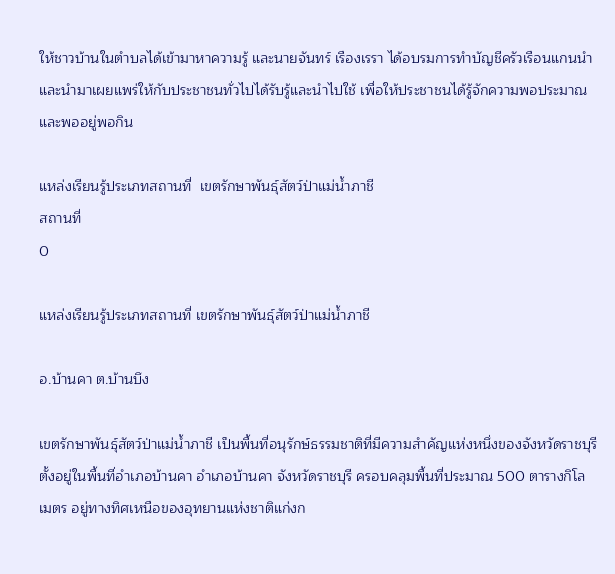ให้ชาวบ้านในตำบลได้เข้ามาหาความรู้ และนายจันทร์ เรืองเรรา ได้อบรมการทำบัญชีครัวเรือนแกนนำ และนำมาเผยแพร่ให้กับประชาชนทั่วไปได้รับรู้และนำไปใช้ เพื่อให้ประชาชนได้รู้จักความพอประมาณ และพออยู่พอกิน

แหล่งเรียนรู้ประเภทสถานที่  เขตรักษาพันธุ์สัตว์ป่าแม่น้ำภาชี
สถานที่
0

แหล่งเรียนรู้ประเภทสถานที่ เขตรักษาพันธุ์สัตว์ป่าแม่น้ำภาชี

อ.บ้านคา ต.บ้านบึง

เขตรักษาพันธุ์สัตว์ป่าแม่น้ำภาชี เป็นพื้นที่อนุรักษ์ธรรมชาติที่มีความสำคัญแห่งหนึ่งของจังหวัดราชบุรี ตั้งอยู่ในพื้นที่อำเภอบ้านคา อำเภอบ้านคา จังหวัดราชบุรี ครอบคลุมพื้นที่ประมาณ 500 ตารางกิโลเมตร อยู่ทางทิศเหนือของอุทยานแห่งชาติแก่งก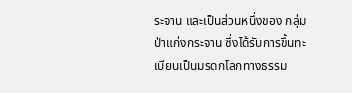ระจาน และเป็นส่วนหนึ่งของ กลุ่มป่าแก่งกระจาน ซึ่งได้รับการขึ้นทะเบียนเป็นมรดกโลกทางธรรม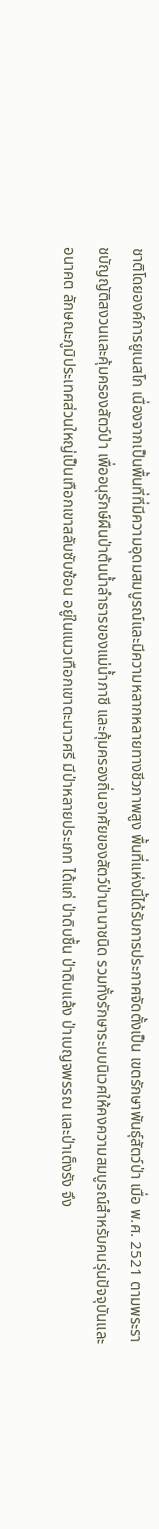ชาติโดยองค์การยูเนสโก เนื่องจากเป็นพื้นที่ที่มีความอุดมสมบูรณ์และมีความหลากหลายทางชีวภาพสูง พื้นที่แห่งนี้ได้รับการประกาศจัดตั้งเป็น เขตรักษาพันธุ์สัตว์ป่า เมื่อ พ.ศ. 2521 ตามพระราชบัญญัติสงวนและคุ้มครองสัตว์ป่า เพื่ออนุรักษ์ผืนป่าต้นน้ำลำธารของแม่น้ำภาชี และคุ้มครองถิ่นอาศัยของสัตว์ป่านานาชนิด รวมทั้งรักษาระบบนิเวศให้คงความสมบูรณ์สำหรับคนรุ่นปัจจุบันและอนาคต ลักษณะภูมิประเทศส่วนใหญ่เป็นเทือกเขาสลับซับซ้อน อยู่ในแนวเทือกเขาตะนาวศรี มีป่าหลายประเภท ได้แก่ ป่าดิบชื้น ป่าดิบแล้ง ป่าเบญจพรรณ และป่าเต็งรัง จึง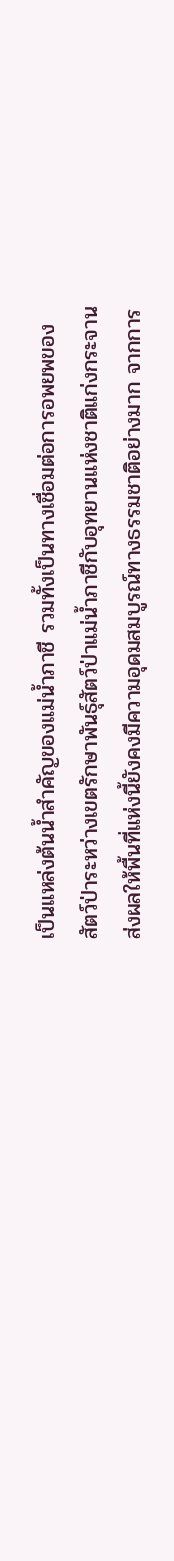เป็นแหล่งต้นน้ำสำคัญของแม่น้ำภาชี รวมทั้งเป็นทางเชื่อมต่อการอพยพของสัตว์ป่าระหว่างเขตรักษาพันธุ์สัตว์ป่าแม่น้ำภาชีกับอุทยานแห่งชาติแก่งกระจาน ส่งผลให้พื้นที่แห่งนี้ยังคงมีความอุดมสมบูรณ์ทางธรรมชาติอย่างมาก จากการ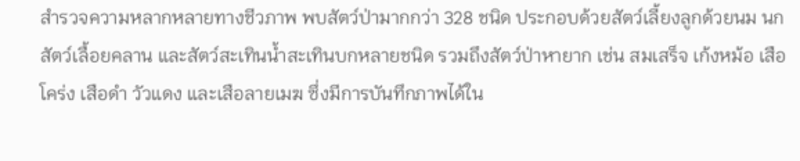สำรวจความหลากหลายทางชีวภาพ พบสัตว์ป่ามากกว่า 328 ชนิด ประกอบด้วยสัตว์เลี้ยงลูกด้วยนม นก สัตว์เลื้อยคลาน และสัตว์สะเทินน้ำสะเทินบกหลายชนิด รวมถึงสัตว์ป่าหายาก เช่น สมเสร็จ เก้งหม้อ เสือโคร่ง เสือดำ วัวแดง และเสือลายเมฆ ซึ่งมีการบันทึกภาพได้ใน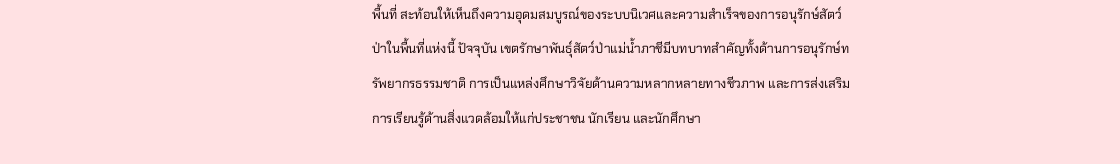พื้นที่ สะท้อนให้เห็นถึงความอุดมสมบูรณ์ของระบบนิเวศและความสำเร็จของการอนุรักษ์สัตว์ป่าในพื้นที่แห่งนี้ ปัจจุบัน เขตรักษาพันธุ์สัตว์ป่าแม่น้ำภาชีมีบทบาทสำคัญทั้งด้านการอนุรักษ์ทรัพยากรธรรมชาติ การเป็นแหล่งศึกษาวิจัยด้านความหลากหลายทางชีวภาพ และการส่งเสริมการเรียนรู้ด้านสิ่งแวดล้อมให้แก่ประชาชน นักเรียน และนักศึกษา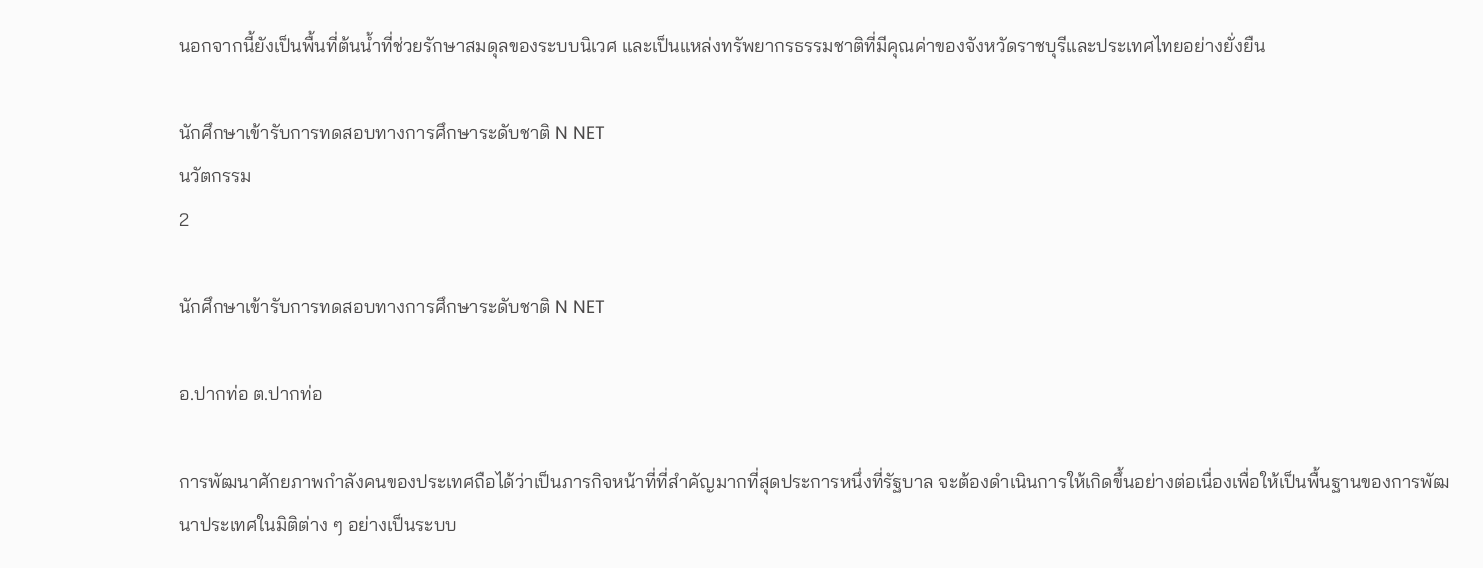นอกจากนี้ยังเป็นพื้นที่ต้นน้ำที่ช่วยรักษาสมดุลของระบบนิเวศ และเป็นแหล่งทรัพยากรธรรมชาติที่มีคุณค่าของจังหวัดราชบุรีและประเทศไทยอย่างยั่งยืน

นักศึกษาเข้ารับการทดสอบทางการศึกษาระดับชาติ N NET
นวัตกรรม
2

นักศึกษาเข้ารับการทดสอบทางการศึกษาระดับชาติ N NET

อ.ปากท่อ ต.ปากท่อ

การพัฒนาศักยภาพกำลังคนของประเทศถือได้ว่าเป็นภารกิจหน้าที่ที่สำคัญมากที่สุดประการหนึ่งที่รัฐบาล จะต้องดำเนินการให้เกิดขึ้นอย่างต่อเนื่องเพื่อให้เป็นพื้นฐานของการพัฒนาประเทศในมิติต่าง ๆ อย่างเป็นระบบ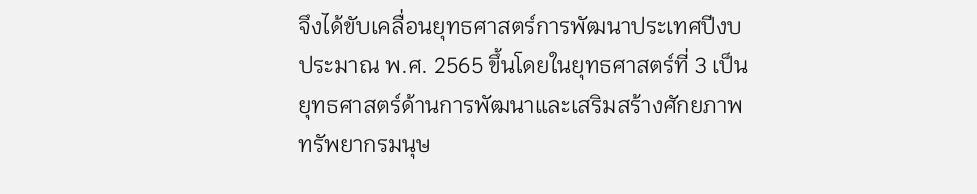จึงได้ขับเคลื่อนยุทธศาสตร์การพัฒนาประเทศปีงบประมาณ พ.ศ. 2565 ขึ้นโดยในยุทธศาสตร์ที่ 3 เป็น ยุทธศาสตร์ด้านการพัฒนาและเสริมสร้างศักยภาพทรัพยากรมนุษ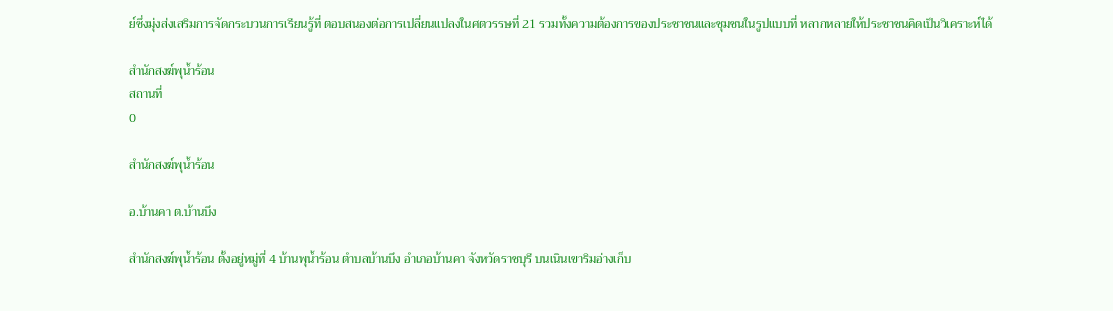ย์ซึ่งมุ่งส่งเสริมการจัดกระบวนการเรียนรู้ที่ ตอบสนองต่อการเปลี่ยนแปลงในศตวรรษที่ 21 รวมทั้งความต้องการของประชาชนและชุมชนในรูปแบบที่ หลากหลายให้ประชาชนคิดเป็นวิเคราะห์ได้

สำนักสงฆ์พุน้ำร้อน
สถานที่
0

สำนักสงฆ์พุน้ำร้อน

อ.บ้านคา ต.บ้านบึง

สำนักสงฆ์พุน้ำร้อน ตั้งอยู่หมู่ที่ 4 บ้านพุน้ำร้อน ตำบลบ้านบึง อำเภอบ้านคา จังหวัดราชบุรี บนเนินเขาริมอ่างเก็บ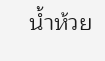น้ำห้วย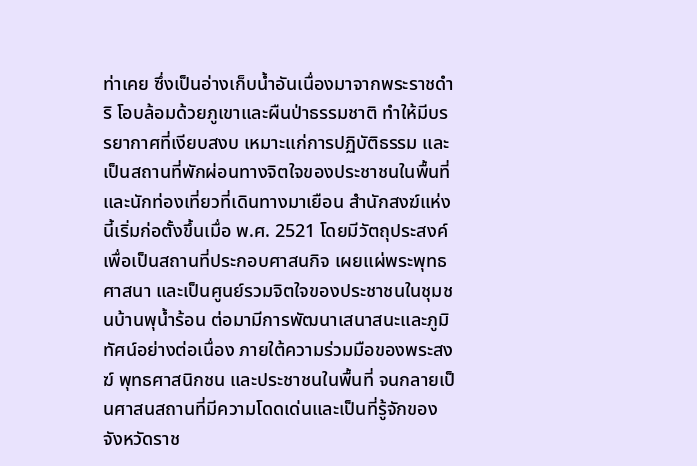ท่าเคย ซึ่งเป็นอ่างเก็บน้ำอันเนื่องมาจากพระราชดำริ โอบล้อมด้วยภูเขาและผืนป่าธรรมชาติ ทำให้มีบรรยากาศที่เงียบสงบ เหมาะแก่การปฏิบัติธรรม และเป็นสถานที่พักผ่อนทางจิตใจของประชาชนในพื้นที่และนักท่องเที่ยวที่เดินทางมาเยือน สำนักสงฆ์แห่งนี้เริ่มก่อตั้งขึ้นเมื่อ พ.ศ. 2521 โดยมีวัตถุประสงค์เพื่อเป็นสถานที่ประกอบศาสนกิจ เผยแผ่พระพุทธศาสนา และเป็นศูนย์รวมจิตใจของประชาชนในชุมชนบ้านพุน้ำร้อน ต่อมามีการพัฒนาเสนาสนะและภูมิทัศน์อย่างต่อเนื่อง ภายใต้ความร่วมมือของพระสงฆ์ พุทธศาสนิกชน และประชาชนในพื้นที่ จนกลายเป็นศาสนสถานที่มีความโดดเด่นและเป็นที่รู้จักของจังหวัดราช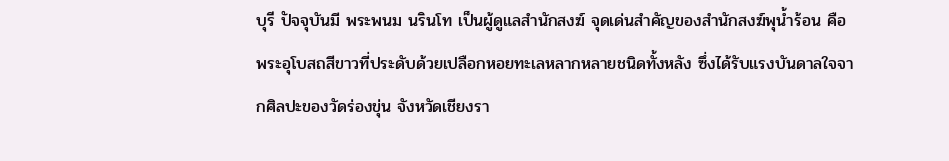บุรี ปัจจุบันมี พระพนม นรินโท เป็นผู้ดูแลสำนักสงฆ์ จุดเด่นสำคัญของสำนักสงฆ์พุน้ำร้อน คือ พระอุโบสถสีขาวที่ประดับด้วยเปลือกหอยทะเลหลากหลายชนิดทั้งหลัง ซึ่งได้รับแรงบันดาลใจจากศิลปะของวัดร่องขุ่น จังหวัดเชียงรา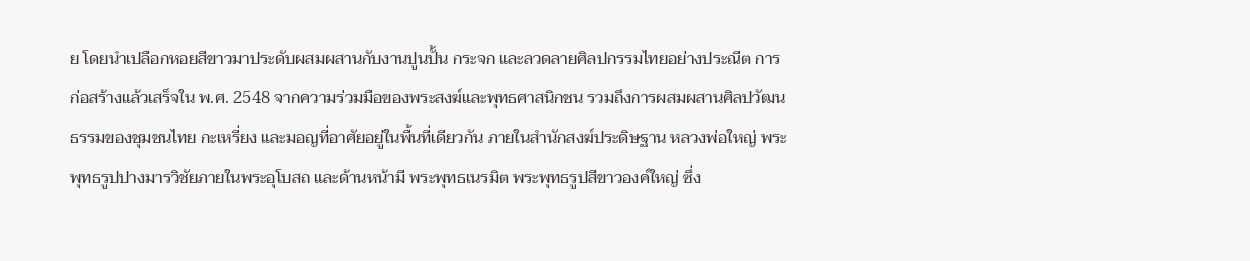ย โดยนำเปลือกหอยสีขาวมาประดับผสมผสานกับงานปูนปั้น กระจก และลวดลายศิลปกรรมไทยอย่างประณีต การก่อสร้างแล้วเสร็จใน พ.ศ. 2548 จากความร่วมมือของพระสงฆ์และพุทธศาสนิกชน รวมถึงการผสมผสานศิลปวัฒนธรรมของชุมชนไทย กะเหรี่ยง และมอญที่อาศัยอยู่ในพื้นที่เดียวกัน ภายในสำนักสงฆ์ประดิษฐาน หลวงพ่อใหญ่ พระพุทธรูปปางมารวิชัยภายในพระอุโบสถ และด้านหน้ามี พระพุทธเนรมิต พระพุทธรูปสีขาวองค์ใหญ่ ซึ่ง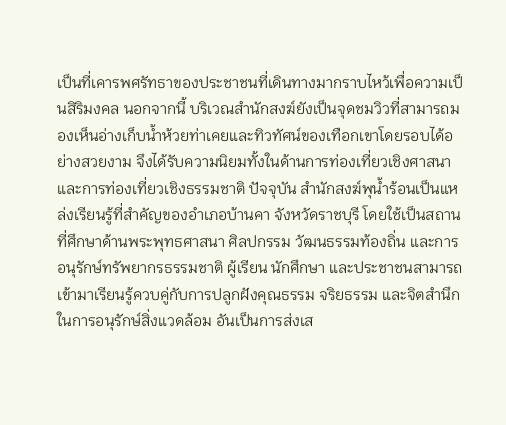เป็นที่เคารพศรัทธาของประชาชนที่เดินทางมากราบไหว้เพื่อความเป็นสิริมงคล นอกจากนี้ บริเวณสำนักสงฆ์ยังเป็นจุดชมวิวที่สามารถมองเห็นอ่างเก็บน้ำห้วยท่าเคยและทิวทัศน์ของเทือกเขาโดยรอบได้อย่างสวยงาม จึงได้รับความนิยมทั้งในด้านการท่องเที่ยวเชิงศาสนาและการท่องเที่ยวเชิงธรรมชาติ ปัจจุบัน สำนักสงฆ์พุน้ำร้อนเป็นแหล่งเรียนรู้ที่สำคัญของอำเภอบ้านคา จังหวัดราชบุรี โดยใช้เป็นสถานที่ศึกษาด้านพระพุทธศาสนา ศิลปกรรม วัฒนธรรมท้องถิ่น และการอนุรักษ์ทรัพยากรธรรมชาติ ผู้เรียน นักศึกษา และประชาชนสามารถเข้ามาเรียนรู้ควบคู่กับการปลูกฝังคุณธรรม จริยธรรม และจิตสำนึกในการอนุรักษ์สิ่งแวดล้อม อันเป็นการส่งเส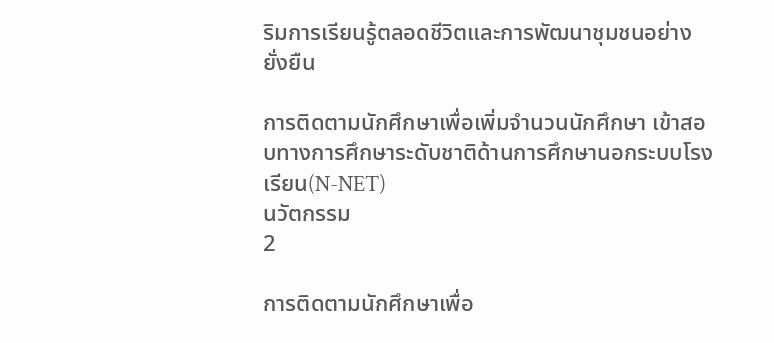ริมการเรียนรู้ตลอดชีวิตและการพัฒนาชุมชนอย่างยั่งยืน

การติดตามนักศึกษาเพื่อเพิ่มจำนวนนักศึกษา เข้าสอบทางการศึกษาระดับชาติด้านการศึกษานอกระบบโรงเรียน(N-NET)
นวัตกรรม
2

การติดตามนักศึกษาเพื่อ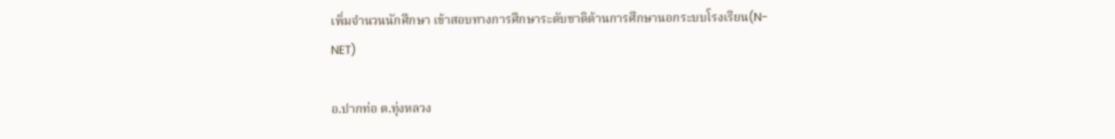เพิ่มจำนวนนักศึกษา เข้าสอบทางการศึกษาระดับชาติด้านการศึกษานอกระบบโรงเรียน(N-NET)

อ.ปากท่อ ต.ทุ่งหลวง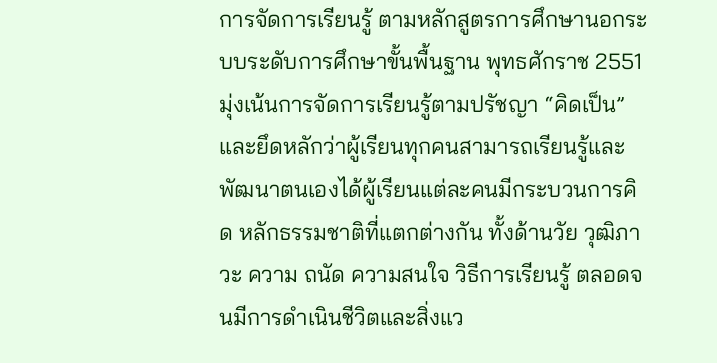การจัดการเรียนรู้ ตามหลักสูตรการศึกษานอกระบบระดับการศึกษาขั้นพื้นฐาน พุทธศักราช 2551 มุ่งเน้นการจัดการเรียนรู้ตามปรัชญา “คิดเป็น” และยึดหลักว่าผู้เรียนทุกคนสามารถเรียนรู้และ พัฒนาตนเองได้ผู้เรียนแต่ละคนมีกระบวนการคิด หลักธรรมชาติที่แตกต่างกัน ทั้งด้านวัย วุฒิภาวะ ความ ถนัด ความสนใจ วิธีการเรียนรู้ ตลอดจนมีการดำเนินชีวิตและสิ่งแว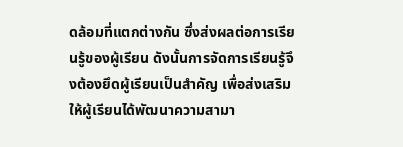ดล้อมที่แตกต่างกัน ซึ่งส่งผลต่อการเรียนรู้ของผู้เรียน ดังนั้นการจัดการเรียนรู้จึงต้องยึดผู้เรียนเป็นสำคัญ เพื่อส่งเสริมให้ผู้เรียนได้พัฒนาความสามา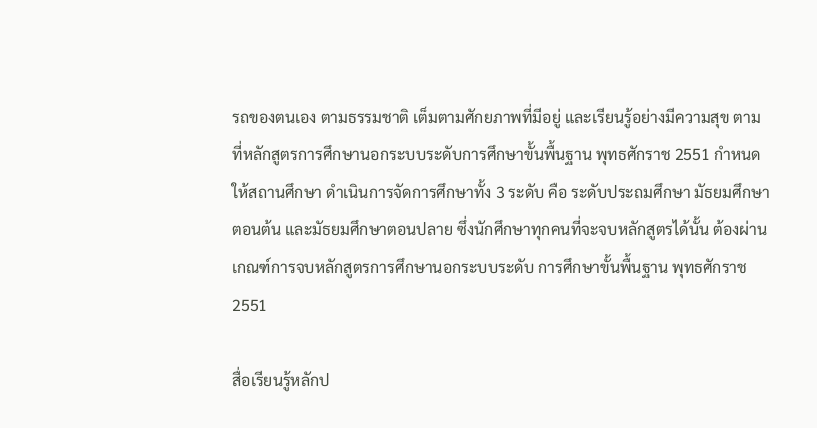รถของตนเอง ตามธรรมชาติ เต็มตามศักยภาพที่มีอยู่ และเรียนรู้อย่างมีความสุข ตามที่หลักสูตรการศึกษานอกระบบระดับการศึกษาขั้นพื้นฐาน พุทธศักราช 2551 กำหนดให้สถานศึกษา ดำเนินการจัดการศึกษาทั้ง 3 ระดับ คือ ระดับประถมศึกษา มัธยมศึกษาตอนต้น และมัธยมศึกษาตอนปลาย ซึ่งนักศึกษาทุกคนที่จะจบหลักสูตรได้นั้น ต้องผ่านเกณฑ์การจบหลักสูตรการศึกษานอกระบบระดับ การศึกษาขั้นพื้นฐาน พุทธศักราช 2551

สื่อเรียนรู้หลักป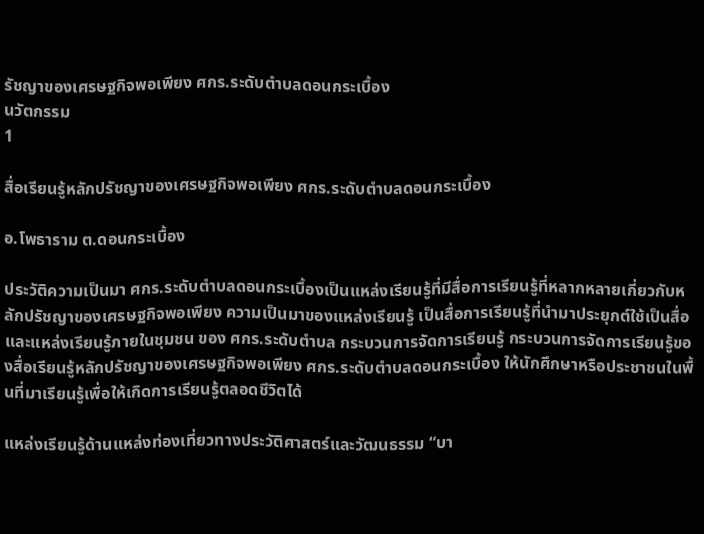รัชญาของเศรษฐกิจพอเพียง ศกร.ระดับตำบลดอนกระเบื้อง
นวัตกรรม
1

สื่อเรียนรู้หลักปรัชญาของเศรษฐกิจพอเพียง ศกร.ระดับตำบลดอนกระเบื้อง

อ.โพธาราม ต.ดอนกระเบื้อง

ประวัติความเป็นมา ศกร.ระดับตำบลดอนกระเบื้องเป็นแหล่งเรียนรู้ที่มีสื่อการเรียนรู้ที่หลากหลายเกี่ยวกับหลักปรัชญาของเศรษฐกิจพอเพียง ความเป็นมาของแหล่งเรียนรู้ เป็นสื่อการเรียนรู้ที่นำมาประยุกต์ใช้เป็นสื่อและแหล่งเรียนรู้ภายในชุมชน ของ ศกร.ระดับตำบล กระบวนการจัดการเรียนรู้ กระบวนการจัดการเรียนรู้ของสื่อเรียนรู้หลักปรัชญาของเศรษฐกิจพอเพียง ศกร.ระดับตำบลดอนกระเบื้อง ให้นักศึกษาหรือประชาชนในพื้นที่มาเรียนรู้เพื่อให้เกิดการเรียนรู้ตลอดชีวิตได้

แหล่งเรียนรู้ด้านแหล่งท่องเที่ยวทางประวัติศาสตร์และวัฒนธรรม “บา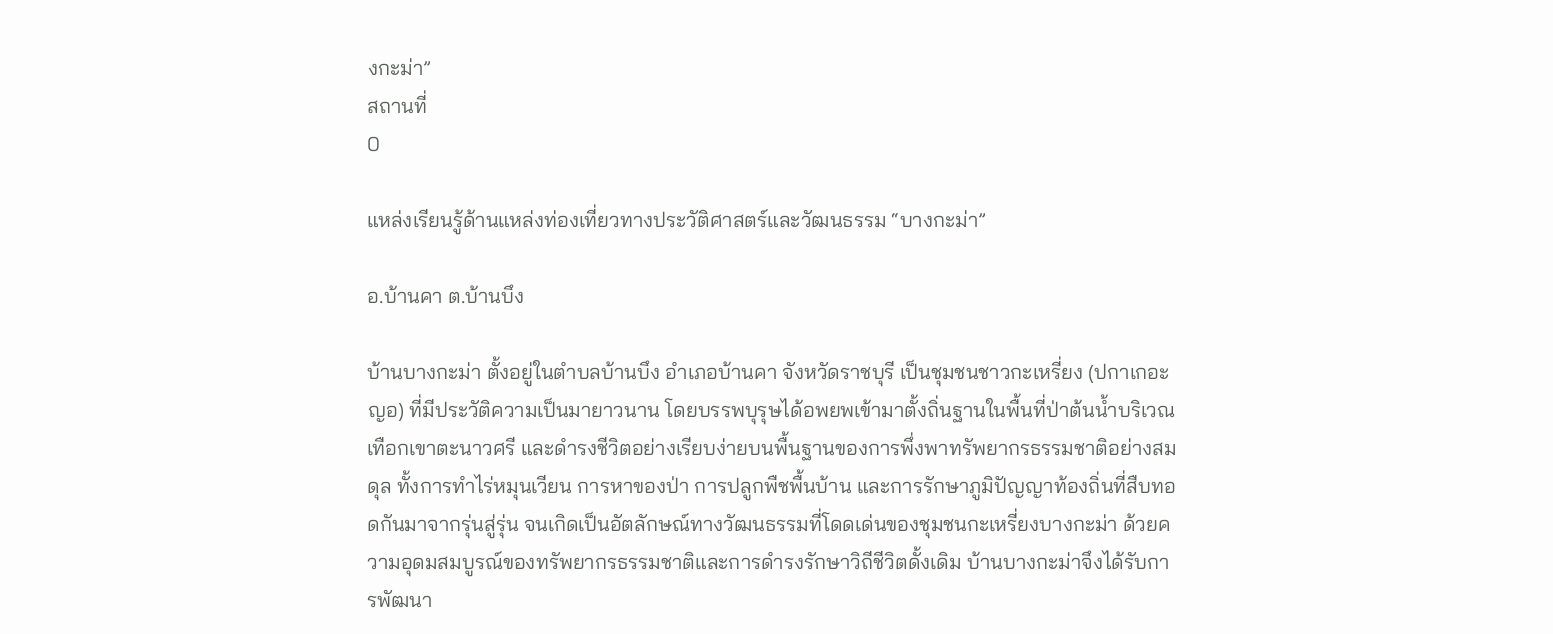งกะม่า”
สถานที่
0

แหล่งเรียนรู้ด้านแหล่งท่องเที่ยวทางประวัติศาสตร์และวัฒนธรรม “บางกะม่า”

อ.บ้านคา ต.บ้านบึง

บ้านบางกะม่า ตั้งอยู่ในตำบลบ้านบึง อำเภอบ้านคา จังหวัดราชบุรี เป็นชุมชนชาวกะเหรี่ยง (ปกาเกอะญอ) ที่มีประวัติความเป็นมายาวนาน โดยบรรพบุรุษได้อพยพเข้ามาตั้งถิ่นฐานในพื้นที่ป่าต้นน้ำบริเวณเทือกเขาตะนาวศรี และดำรงชีวิตอย่างเรียบง่ายบนพื้นฐานของการพึ่งพาทรัพยากรธรรมชาติอย่างสมดุล ทั้งการทำไร่หมุนเวียน การหาของป่า การปลูกพืชพื้นบ้าน และการรักษาภูมิปัญญาท้องถิ่นที่สืบทอดกันมาจากรุ่นสู่รุ่น จนเกิดเป็นอัตลักษณ์ทางวัฒนธรรมที่โดดเด่นของชุมชนกะเหรี่ยงบางกะม่า ด้วยความอุดมสมบูรณ์ของทรัพยากรธรรมชาติและการดำรงรักษาวิถีชีวิตดั้งเดิม บ้านบางกะม่าจึงได้รับการพัฒนา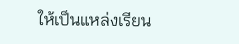ให้เป็นแหล่งเรียน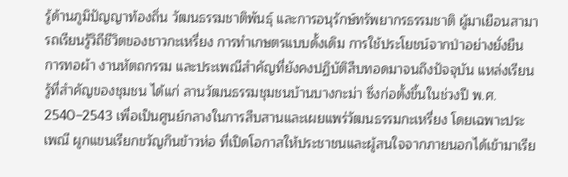รู้ด้านภูมิปัญญาท้องถิ่น วัฒนธรรมชาติพันธุ์ และการอนุรักษ์ทรัพยากรธรรมชาติ ผู้มาเยือนสามารถเรียนรู้วิถีชีวิตของชาวกะเหรี่ยง การทำเกษตรแบบดั้งเดิม การใช้ประโยชน์จากป่าอย่างยั่งยืน การทอผ้า งานหัตถกรรม และประเพณีสำคัญที่ยังคงปฏิบัติสืบทอดมาจนถึงปัจจุบัน แหล่งเรียนรู้ที่สำคัญของชุมชน ได้แก่ ลานวัฒนธรรมชุมชนบ้านบางกะม่า ซึ่งก่อตั้งขึ้นในช่วงปี พ.ศ. 2540–2543 เพื่อเป็นศูนย์กลางในการสืบสานและเผยแพร่วัฒนธรรมกะเหรี่ยง โดยเฉพาะประเพณี ผูกแขนเรียกขวัญกินข้าวห่อ ที่เปิดโอกาสให้ประชาชนและผู้สนใจจากภายนอกได้เข้ามาเรีย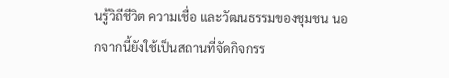นรู้วิถีชีวิต ความเชื่อ และวัฒนธรรมของชุมชน นอกจากนี้ยังใช้เป็นสถานที่จัดกิจกรร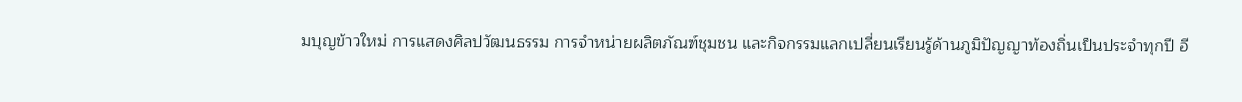มบุญข้าวใหม่ การแสดงศิลปวัฒนธรรม การจำหน่ายผลิตภัณฑ์ชุมชน และกิจกรรมแลกเปลี่ยนเรียนรู้ด้านภูมิปัญญาท้องถิ่นเป็นประจำทุกปี อี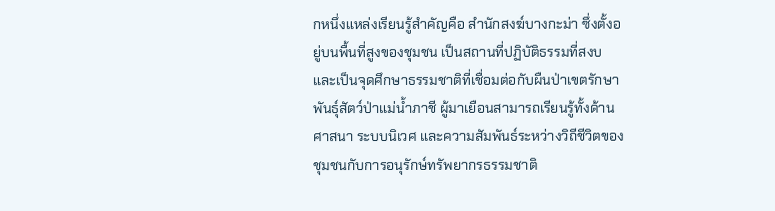กหนึ่งแหล่งเรียนรู้สำคัญคือ สำนักสงฆ์บางกะม่า ซึ่งตั้งอยู่บนพื้นที่สูงของชุมชน เป็นสถานที่ปฏิบัติธรรมที่สงบ และเป็นจุดศึกษาธรรมชาติที่เชื่อมต่อกับผืนป่าเขตรักษาพันธุ์สัตว์ป่าแม่น้ำภาชี ผู้มาเยือนสามารถเรียนรู้ทั้งด้านศาสนา ระบบนิเวศ และความสัมพันธ์ระหว่างวิถีชีวิตของชุมชนกับการอนุรักษ์ทรัพยากรธรรมชาติ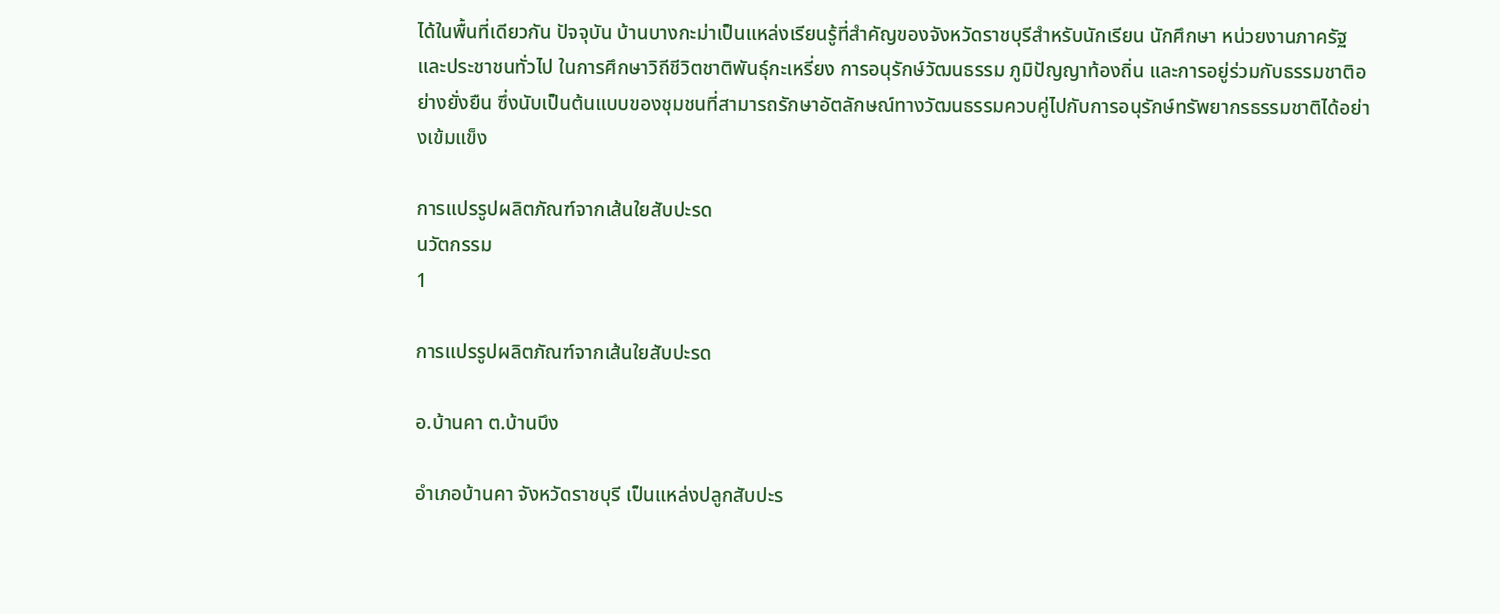ได้ในพื้นที่เดียวกัน ปัจจุบัน บ้านบางกะม่าเป็นแหล่งเรียนรู้ที่สำคัญของจังหวัดราชบุรีสำหรับนักเรียน นักศึกษา หน่วยงานภาครัฐ และประชาชนทั่วไป ในการศึกษาวิถีชีวิตชาติพันธุ์กะเหรี่ยง การอนุรักษ์วัฒนธรรม ภูมิปัญญาท้องถิ่น และการอยู่ร่วมกับธรรมชาติอย่างยั่งยืน ซึ่งนับเป็นต้นแบบของชุมชนที่สามารถรักษาอัตลักษณ์ทางวัฒนธรรมควบคู่ไปกับการอนุรักษ์ทรัพยากรธรรมชาติได้อย่างเข้มแข็ง

การแปรรูปผลิตภัณฑ์จากเส้นใยสับปะรด
นวัตกรรม
1

การแปรรูปผลิตภัณฑ์จากเส้นใยสับปะรด

อ.บ้านคา ต.บ้านบึง

อำเภอบ้านคา จังหวัดราชบุรี เป็นแหล่งปลูกสับปะร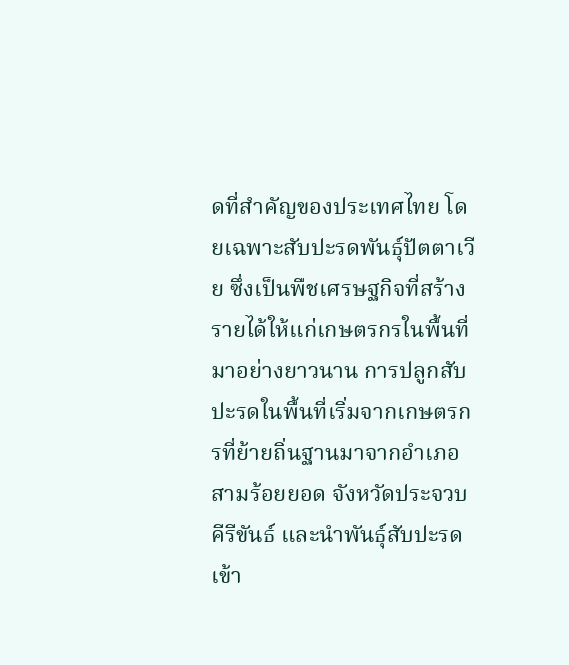ดที่สำคัญของประเทศไทย โดยเฉพาะสับปะรดพันธุ์ปัตตาเวีย ซึ่งเป็นพืชเศรษฐกิจที่สร้างรายได้ให้แก่เกษตรกรในพื้นที่มาอย่างยาวนาน การปลูกสับปะรดในพื้นที่เริ่มจากเกษตรกรที่ย้ายถิ่นฐานมาจากอำเภอสามร้อยยอด จังหวัดประจวบคีรีขันธ์ และนำพันธุ์สับปะรดเข้า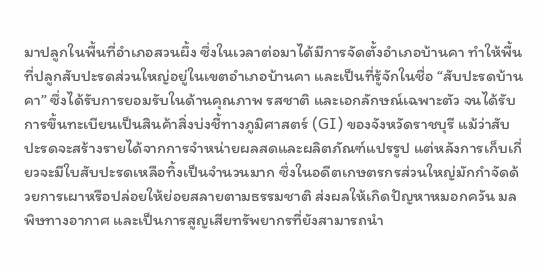มาปลูกในพื้นที่อำเภอสวนผึ้ง ซึ่งในเวลาต่อมาได้มีการจัดตั้งอำเภอบ้านคา ทำให้พื้นที่ปลูกสับปะรดส่วนใหญ่อยู่ในเขตอำเภอบ้านคา และเป็นที่รู้จักในชื่อ “สับปะรดบ้านคา” ซึ่งได้รับการยอมรับในด้านคุณภาพ รสชาติ และเอกลักษณ์เฉพาะตัว จนได้รับการขึ้นทะเบียนเป็นสินค้าสิ่งบ่งชี้ทางภูมิศาสตร์ (GI) ของจังหวัดราชบุรี แม้ว่าสับปะรดจะสร้างรายได้จากการจำหน่ายผลสดและผลิตภัณฑ์แปรรูป แต่หลังการเก็บเกี่ยวจะมีใบสับปะรดเหลือทิ้งเป็นจำนวนมาก ซึ่งในอดีตเกษตรกรส่วนใหญ่มักกำจัดด้วยการเผาหรือปล่อยให้ย่อยสลายตามธรรมชาติ ส่งผลให้เกิดปัญหาหมอกควัน มลพิษทางอากาศ และเป็นการสูญเสียทรัพยากรที่ยังสามารถนำ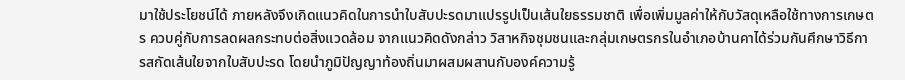มาใช้ประโยชน์ได้ ภายหลังจึงเกิดแนวคิดในการนำใบสับปะรดมาแปรรูปเป็นเส้นใยธรรมชาติ เพื่อเพิ่มมูลค่าให้กับวัสดุเหลือใช้ทางการเกษตร ควบคู่กับการลดผลกระทบต่อสิ่งแวดล้อม จากแนวคิดดังกล่าว วิสาหกิจชุมชนและกลุ่มเกษตรกรในอำเภอบ้านคาได้ร่วมกันศึกษาวิธีการสกัดเส้นใยจากใบสับปะรด โดยนำภูมิปัญญาท้องถิ่นมาผสมผสานกับองค์ความรู้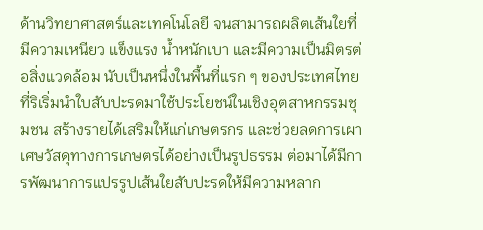ด้านวิทยาศาสตร์และเทคโนโลยี จนสามารถผลิตเส้นใยที่มีความเหนียว แข็งแรง น้ำหนักเบา และมีความเป็นมิตรต่อสิ่งแวดล้อม นับเป็นหนึ่งในพื้นที่แรก ๆ ของประเทศไทยที่ริเริ่มนำใบสับปะรดมาใช้ประโยชน์ในเชิงอุตสาหกรรมชุมชน สร้างรายได้เสริมให้แก่เกษตรกร และช่วยลดการเผาเศษวัสดุทางการเกษตรได้อย่างเป็นรูปธรรม ต่อมาได้มีการพัฒนาการแปรรูปเส้นใยสับปะรดให้มีความหลาก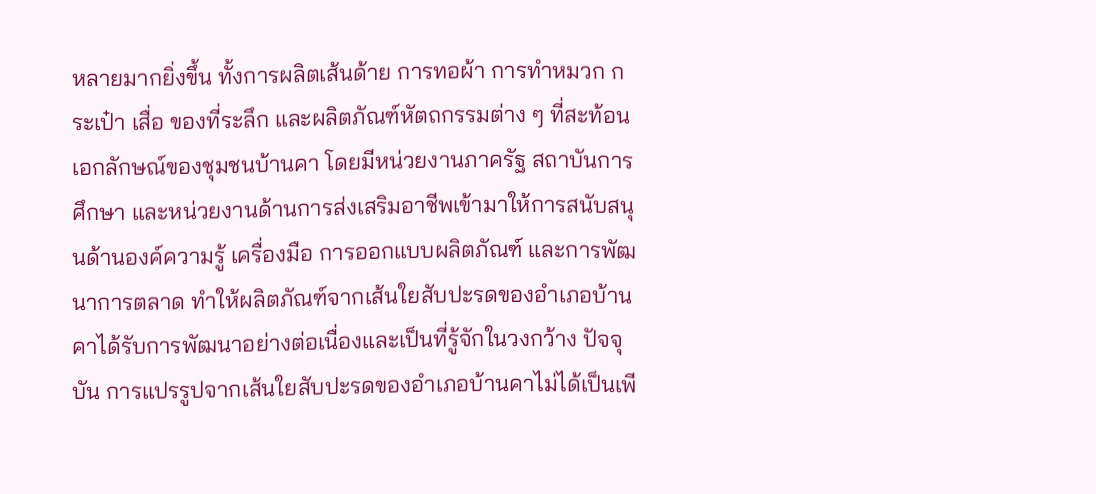หลายมากยิ่งขึ้น ทั้งการผลิตเส้นด้าย การทอผ้า การทำหมวก กระเป๋า เสื่อ ของที่ระลึก และผลิตภัณฑ์หัตถกรรมต่าง ๆ ที่สะท้อนเอกลักษณ์ของชุมชนบ้านคา โดยมีหน่วยงานภาครัฐ สถาบันการศึกษา และหน่วยงานด้านการส่งเสริมอาชีพเข้ามาให้การสนับสนุนด้านองค์ความรู้ เครื่องมือ การออกแบบผลิตภัณฑ์ และการพัฒนาการตลาด ทำให้ผลิตภัณฑ์จากเส้นใยสับปะรดของอำเภอบ้านคาได้รับการพัฒนาอย่างต่อเนื่องและเป็นที่รู้จักในวงกว้าง ปัจจุบัน การแปรรูปจากเส้นใยสับปะรดของอำเภอบ้านคาไม่ได้เป็นเพี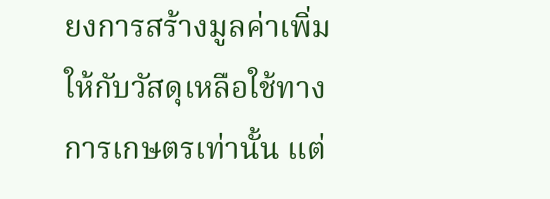ยงการสร้างมูลค่าเพิ่มให้กับวัสดุเหลือใช้ทางการเกษตรเท่านั้น แต่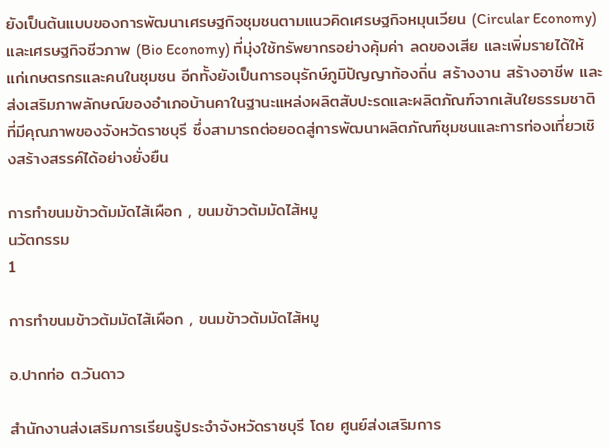ยังเป็นต้นแบบของการพัฒนาเศรษฐกิจชุมชนตามแนวคิดเศรษฐกิจหมุนเวียน (Circular Economy) และเศรษฐกิจชีวภาพ (Bio Economy) ที่มุ่งใช้ทรัพยากรอย่างคุ้มค่า ลดของเสีย และเพิ่มรายได้ให้แก่เกษตรกรและคนในชุมชน อีกทั้งยังเป็นการอนุรักษ์ภูมิปัญญาท้องถิ่น สร้างงาน สร้างอาชีพ และส่งเสริมภาพลักษณ์ของอำเภอบ้านคาในฐานะแหล่งผลิตสับปะรดและผลิตภัณฑ์จากเส้นใยธรรมชาติที่มีคุณภาพของจังหวัดราชบุรี ซึ่งสามารถต่อยอดสู่การพัฒนาผลิตภัณฑ์ชุมชนและการท่องเที่ยวเชิงสร้างสรรค์ได้อย่างยั่งยืน

การทำขนมข้าวต้มมัดไส้เผือก , ขนมข้าวต้มมัดไส้หมู
นวัตกรรม
1

การทำขนมข้าวต้มมัดไส้เผือก , ขนมข้าวต้มมัดไส้หมู

อ.ปากท่อ ต.วันดาว

สำนักงานส่งเสริมการเรียนรู้ประจำจังหวัดราชบุรี โดย ศูนย์ส่งเสริมการ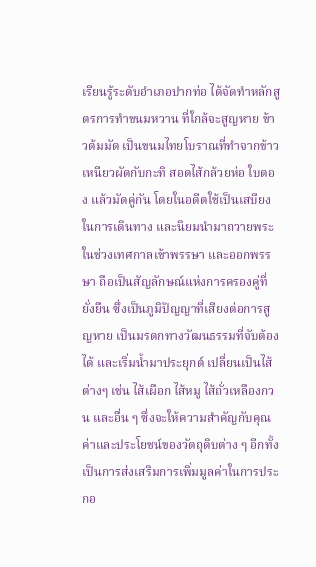เรียนรู้ระดับอำเภอปากท่อ ได้จัดทำหลักสูตรการทำขนมหวาน ที่ใกล้จะสูญหาย ข้าวต้มมัด เป็นขนมไทยโบราณที่ทำจากข้าวเหนียวผัดกับกะทิ สอดไส้กล้วยห่อ ใบตอง แล้วมัดคู่กัน โดยในอดีตใช้เป็นเสบียงในการเดินทาง และนิยมนำมาถวายพระ ในช่วงเทศกาลเข้าพรรษา และออกพรรษา ถือเป็นสัญลักษณ์แห่งการครองคู่ที่ยั่งยืน ซึ่งเป็นภูมิปัญญาที่เสียงต่อการสูญหาย เป็นมรดกทางวัฒนธรรมที่จับต้องได้ และเริ่มน้ำมาประยุกต์ เปลี่ยนเป็นไส้ต่างๆ เช่น ไส้เผือก ไส้หมู ไส้ถั่วเหลืองกวน และอื่น ๆ ซึ่งจะให้ความสำคัญกับคุณค่าและประโยชน์ของวัตถุดิบต่าง ๆ อีกทั้งเป็นการส่งเสริมการเพิ่มมูลค่าในการประกอ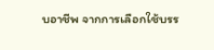บอาชีพ จากการเลือกใช้บรร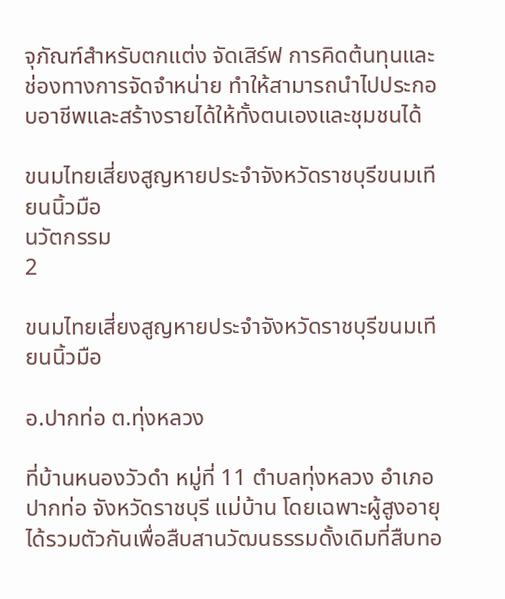จุภัณฑ์สำหรับตกแต่ง จัดเสิร์ฟ การคิดต้นทุนและช่องทางการจัดจำหน่าย ทำให้สามารถนำไปประกอบอาชีพและสร้างรายได้ให้ทั้งตนเองและชุมชนได้

ขนมไทยเสี่ยงสูญหายประจำจังหวัดราชบุรีขนมเทียนนิ้วมือ
นวัตกรรม
2

ขนมไทยเสี่ยงสูญหายประจำจังหวัดราชบุรีขนมเทียนนิ้วมือ

อ.ปากท่อ ต.ทุ่งหลวง

ที่บ้านหนองวัวดำ หมู่ที่ 11 ตำบลทุ่งหลวง อำเภอปากท่อ จังหวัดราชบุรี แม่บ้าน โดยเฉพาะผู้สูงอายุ ได้รวมตัวกันเพื่อสืบสานวัฒนธรรมดั้งเดิมที่สืบทอ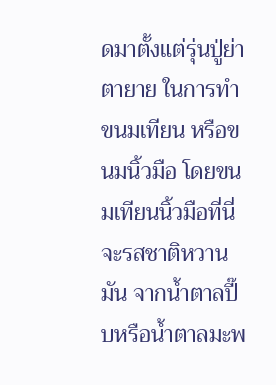ดมาตั้งแต่รุ่นปู่ย่าตายาย ในการทำขนมเทียน หรือขนมนิ้วมือ โดยขนมเทียนนิ้วมือที่นี่จะรสชาติหวานมัน จากน้ำตาลปี๊บหรือน้ำตาลมะพ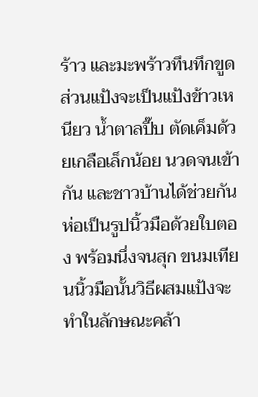ร้าว และมะพร้าวทึนทึกขูด ส่วนแป้งจะเป็นแป้งข้าวเหนียว น้ำตาลปี๊บ ตัดเค็มด้วยเกลือเล็กน้อย นวดจนเข้ากัน และชาวบ้านได้ช่วยกันห่อเป็นรูปนิ้วมือด้วยใบตอง พร้อมนึ่งจนสุก ขนมเทียนนิ้วมือนั้นวิธีผสมแป้งจะทำในลักษณะคล้า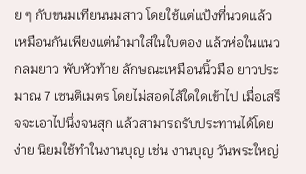ย ๆ กับขนมเทียนนมสาว โดยใช้แต่แป้งที่นวดแล้ว เหมือนกันเพียงแต่นำมาใส่ในใบตอง แล้วห่อในแนวกลมยาว พับหัวท้าย ลักษณะเหมือนนิ้วมือ ยาวประมาณ 7 เซนติเมตร โดยไม่สอดไส้ใดใดเข้าไป เมื่อเสร็จจะเอาไปนึ่งจนสุก แล้วสามารถรับประทานได้โดยง่าย นิยมใช้ทำในงานบุญ เช่น งานบุญ วันพระใหญ่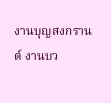งานบุญสงกรานต์ งานบว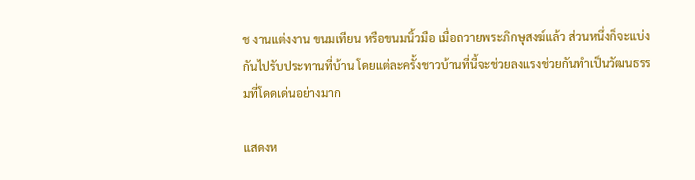ช งานแต่งงาน ขนมเทียน หรือขนมนิ้วมือ เมื่อถวายพระภิกษุสงฆ์แล้ว ส่วนหนึ่งก็จะแบ่งกันไปรับประทานที่บ้าน โดยแต่ละครั้งชาวบ้านที่นี้จะช่วยลงแรงช่วยกันทำเป็นวัฒนธรรมที่โดดเด่นอย่างมาก

แสดงห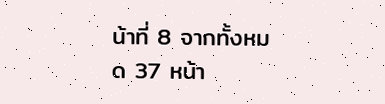น้าที่ 8 จากทั้งหมด 37 หน้า